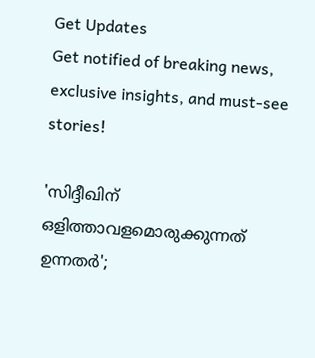Get Updates
Get notified of breaking news, exclusive insights, and must-see stories!

'സിദ്ദീഖിന് ഒളിത്താവളമൊരുക്കുന്നത് ഉന്നതര്‍';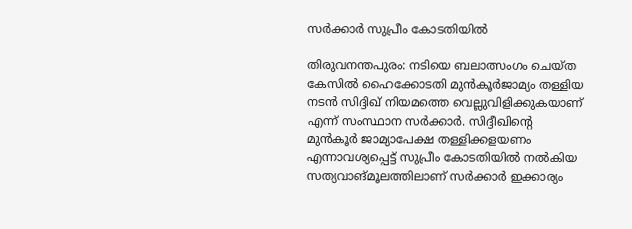സര്‍ക്കാര്‍ സുപ്രീം കോടതിയില്‍

തിരുവനന്തപുരം: നടിയെ ബലാത്സംഗം ചെയ്ത കേസില്‍ ഹൈക്കോടതി മുന്‍കൂര്‍ജാമ്യം തള്ളിയ നടന്‍ സിദ്ദിഖ് നിയമത്തെ വെല്ലുവിളിക്കുകയാണ് എന്ന് സംസ്ഥാന സര്‍ക്കാര്‍. സിദ്ദീഖിന്റെ മുന്‍കൂര്‍ ജാമ്യാപേക്ഷ തള്ളിക്കളയണം എന്നാവശ്യപ്പെട്ട് സുപ്രീം കോടതിയില്‍ നല്‍കിയ സത്യവാങ്മൂലത്തിലാണ് സര്‍ക്കാര്‍ ഇക്കാര്യം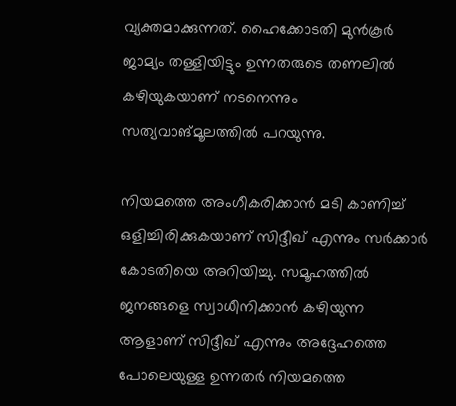വ്യക്തമാക്കുന്നത്. ഹൈക്കോടതി മുന്‍കൂര്‍ ജാമ്യം തള്ളിയിട്ടും ഉന്നതരുടെ തണലില്‍ കഴിയുകയാണ് നടനെന്നും സത്യവാങ്മൂലത്തില്‍ പറയുന്നു.

നിയമത്തെ അംഗീകരിക്കാന്‍ മടി കാണിച്ച് ഒളിച്ചിരിക്കുകയാണ് സിദ്ദീഖ് എന്നും സര്‍ക്കാര്‍ കോടതിയെ അറിയിച്ചു. സമൂഹത്തില്‍ ജനങ്ങളെ സ്വാധീനിക്കാന്‍ കഴിയുന്ന ആളാണ് സിദ്ദീഖ് എന്നും അദ്ദേഹത്തെ പോലെയുള്ള ഉന്നതര്‍ നിയമത്തെ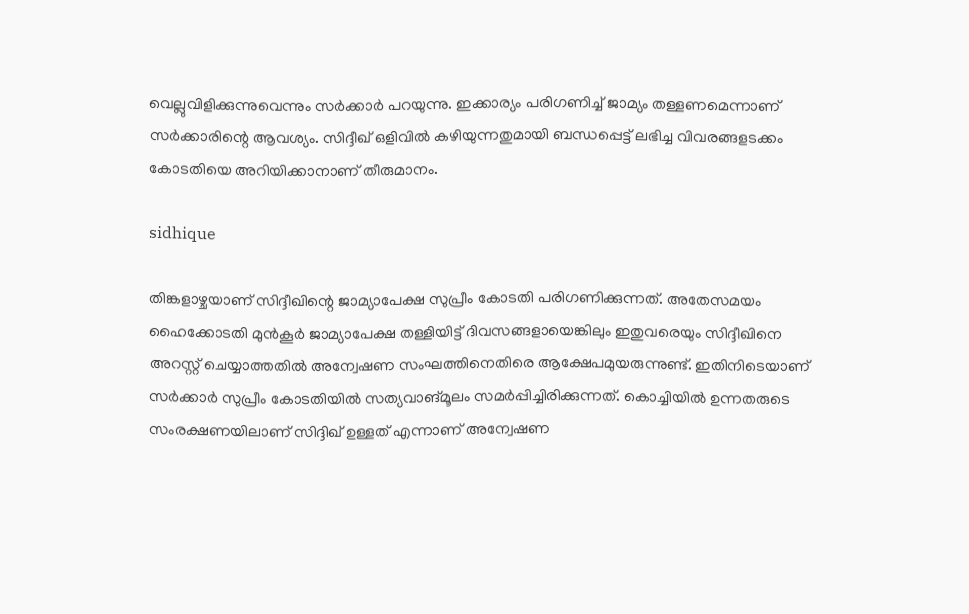വെല്ലുവിളിക്കുന്നുവെന്നും സര്‍ക്കാര്‍ പറയുന്നു. ഇക്കാര്യം പരിഗണിച്ച് ജാമ്യം തള്ളണമെന്നാണ് സര്‍ക്കാരിന്റെ ആവശ്യം. സിദ്ദീഖ് ഒളിവില്‍ കഴിയുന്നതുമായി ബന്ധപ്പെട്ട് ലഭിച്ച വിവരങ്ങളടക്കം കോടതിയെ അറിയിക്കാനാണ് തീരുമാനം.

sidhique

തിങ്കളാഴ്ചയാണ് സിദ്ദീഖിന്റെ ജാമ്യാപേക്ഷ സുപ്രീം കോടതി പരിഗണിക്കുന്നത്. അതേസമയം ഹൈക്കോടതി മുന്‍കൂര്‍ ജാമ്യാപേക്ഷ തള്ളിയിട്ട് ദിവസങ്ങളായെങ്കിലും ഇതുവരെയും സിദ്ദീഖിനെ അറസ്റ്റ് ചെയ്യാത്തതില്‍ അന്വേഷണ സംഘത്തിനെതിരെ ആക്ഷേപമുയരുന്നുണ്ട്. ഇതിനിടെയാണ് സര്‍ക്കാര്‍ സുപ്രീം കോടതിയില്‍ സത്യവാങ്മൂലം സമര്‍പ്പിച്ചിരിക്കുന്നത്. കൊച്ചിയില്‍ ഉന്നതരുടെ സംരക്ഷണയിലാണ് സിദ്ദിഖ് ഉള്ളത് എന്നാണ് അന്വേഷണ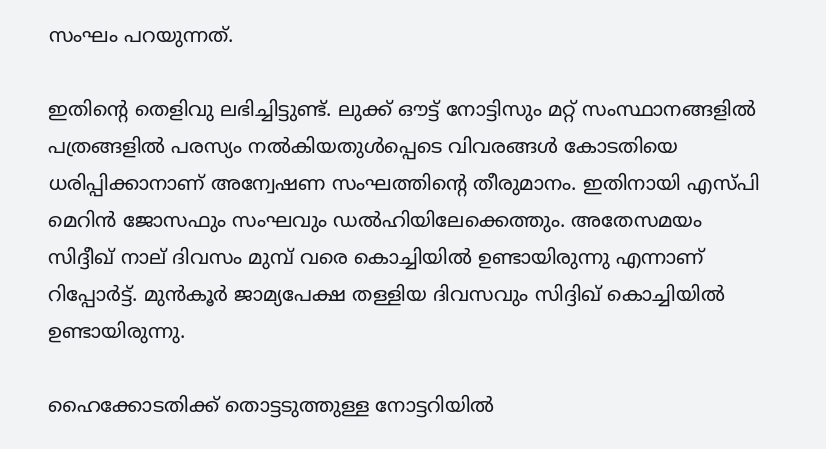സംഘം പറയുന്നത്.

ഇതിന്റെ തെളിവു ലഭിച്ചിട്ടുണ്ട്. ലുക്ക് ഔട്ട് നോട്ടിസും മറ്റ് സംസ്ഥാനങ്ങളില്‍ പത്രങ്ങളില്‍ പരസ്യം നല്‍കിയതുള്‍പ്പെടെ വിവരങ്ങള്‍ കോടതിയെ ധരിപ്പിക്കാനാണ് അന്വേഷണ സംഘത്തിന്റെ തീരുമാനം. ഇതിനായി എസ്പി മെറിന്‍ ജോസഫും സംഘവും ഡല്‍ഹിയിലേക്കെത്തും. അതേസമയം സിദ്ദീഖ് നാല് ദിവസം മുമ്പ് വരെ കൊച്ചിയില്‍ ഉണ്ടായിരുന്നു എന്നാണ് റിപ്പോര്‍ട്ട്. മുന്‍കൂര്‍ ജാമ്യപേക്ഷ തള്ളിയ ദിവസവും സിദ്ദിഖ് കൊച്ചിയില്‍ ഉണ്ടായിരുന്നു.

ഹൈക്കോടതിക്ക് തൊട്ടടുത്തുള്ള നോട്ടറിയില്‍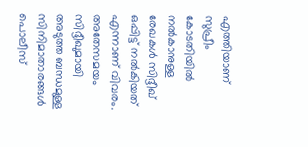എത്തിയാണ് സുപ്രീം കോടതിയില്‍ നല്‍കാനുള്ള രേഖകള്‍ സിദ്ദീഖ് ഒപ്പിട്ട് നല്‍കിയത് എന്നാണ് വിവരം. അതേസമയം സിദ്ദീഖുമായി അടുത്ത ബന്ധമുള്ള സിനിമാതാരങ്ങള്‍ പൊലീസ്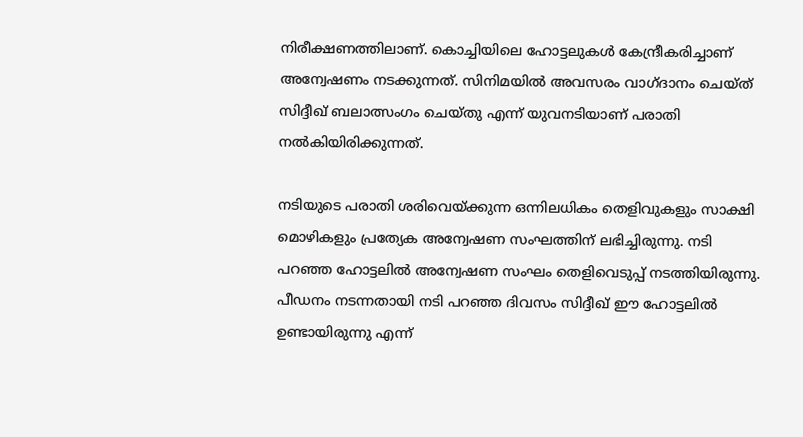നിരീക്ഷണത്തിലാണ്. കൊച്ചിയിലെ ഹോട്ടലുകള്‍ കേന്ദ്രീകരിച്ചാണ് അന്വേഷണം നടക്കുന്നത്. സിനിമയില്‍ അവസരം വാഗ്ദാനം ചെയ്ത് സിദ്ദീഖ് ബലാത്സംഗം ചെയ്തു എന്ന് യുവനടിയാണ് പരാതി നല്‍കിയിരിക്കുന്നത്.

നടിയുടെ പരാതി ശരിവെയ്ക്കുന്ന ഒന്നിലധികം തെളിവുകളും സാക്ഷി മൊഴികളും പ്രത്യേക അന്വേഷണ സംഘത്തിന് ലഭിച്ചിരുന്നു. നടി പറഞ്ഞ ഹോട്ടലില്‍ അന്വേഷണ സംഘം തെളിവെടുപ്പ് നടത്തിയിരുന്നു. പീഡനം നടന്നതായി നടി പറഞ്ഞ ദിവസം സിദ്ദീഖ് ഈ ഹോട്ടലില്‍ ഉണ്ടായിരുന്നു എന്ന്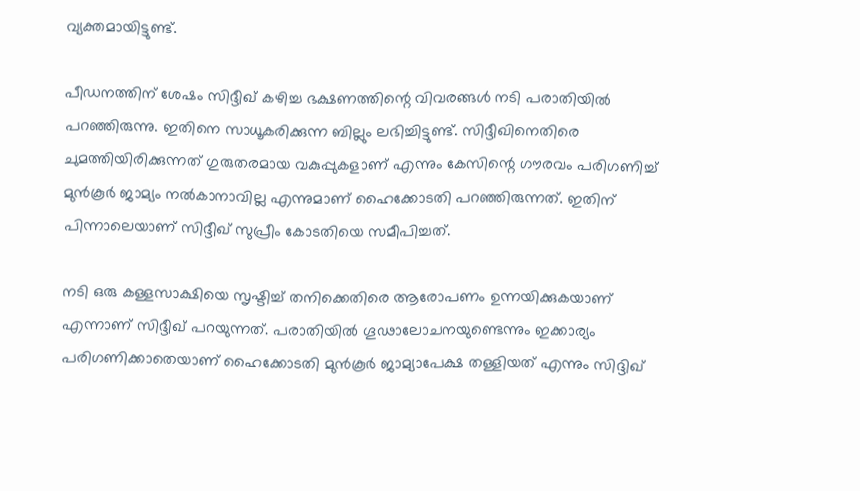വ്യക്തമായിട്ടുണ്ട്.

പീഡനത്തിന് ശേഷം സിദ്ദീഖ് കഴിച്ച ഭക്ഷണത്തിന്റെ വിവരങ്ങള്‍ നടി പരാതിയില്‍ പറഞ്ഞിരുന്നു. ഇതിനെ സാധൂകരിക്കുന്ന ബില്ലും ലഭിച്ചിട്ടുണ്ട്. സിദ്ദീഖിനെതിരെ ചുമത്തിയിരിക്കുന്നത് ഗുരുതരമായ വകുപ്പുകളാണ് എന്നും കേസിന്റെ ഗൗരവം പരിഗണിച്ച് മുന്‍കൂര്‍ ജാമ്യം നല്‍കാനാവില്ല എന്നുമാണ് ഹൈക്കോടതി പറഞ്ഞിരുന്നത്. ഇതിന് പിന്നാലെയാണ് സിദ്ദീഖ് സുപ്രീം കോടതിയെ സമീപിച്ചത്.

നടി ഒരു കള്ളസാക്ഷിയെ സൃഷ്ടിച്ച് തനിക്കെതിരെ ആരോപണം ഉന്നയിക്കുകയാണ് എന്നാണ് സിദ്ദീഖ് പറയുന്നത്. പരാതിയില്‍ ഗൂഢാലോചനയുണ്ടെന്നും ഇക്കാര്യം പരിഗണിക്കാതെയാണ് ഹൈക്കോടതി മുന്‍കൂര്‍ ജാമ്യാപേക്ഷ തള്ളിയത് എന്നും സിദ്ദിഖ്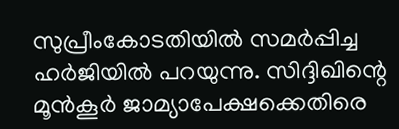സുപ്രീംകോടതിയില്‍ സമര്‍പ്പിച്ച ഹര്‍ജിയില്‍ പറയുന്നു. സിദ്ദിഖിന്റെ മൂന്‍കൂര്‍ ജാമ്യാപേക്ഷക്കെതിരെ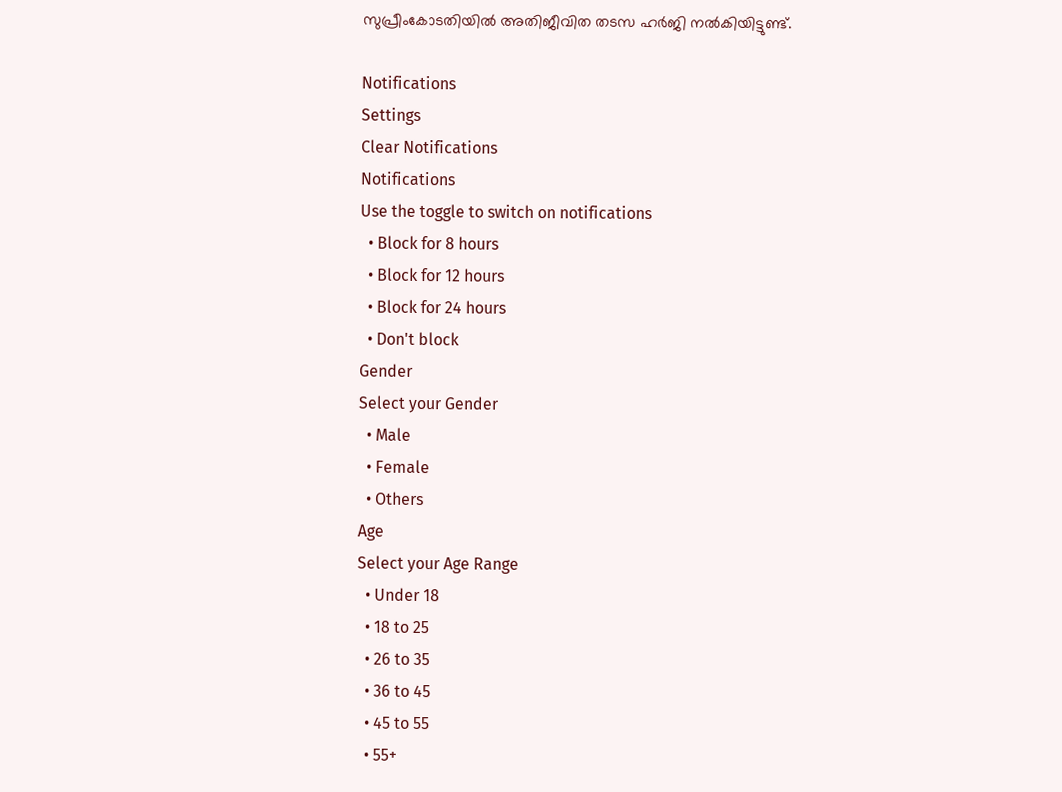സുപ്രീംകോടതിയില്‍ അതിജീവിത തടസ ഹര്‍ജി നല്‍കിയിട്ടുണ്ട്.

Notifications
Settings
Clear Notifications
Notifications
Use the toggle to switch on notifications
  • Block for 8 hours
  • Block for 12 hours
  • Block for 24 hours
  • Don't block
Gender
Select your Gender
  • Male
  • Female
  • Others
Age
Select your Age Range
  • Under 18
  • 18 to 25
  • 26 to 35
  • 36 to 45
  • 45 to 55
  • 55+